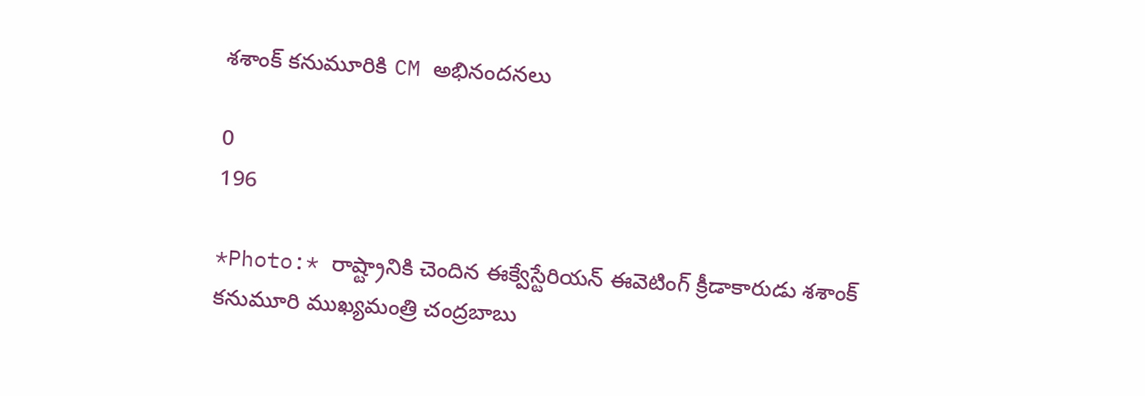శశాంక్ కనుమూరికి CM అభినందనలు

0
196

*Photo:* రాష్ట్రానికి చెందిన ఈక్వేస్టేరియన్ ఈవెటింగ్ క్రీడాకారుడు శశాంక్ కనుమూరి ముఖ్యమంత్రి చంద్రబాబు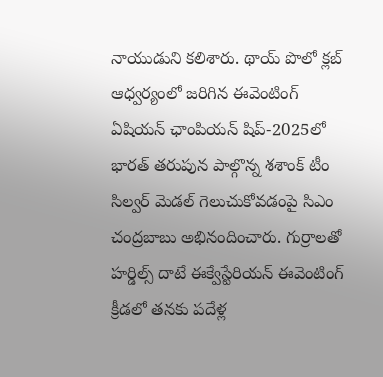నాయుడుని కలిశారు. థాయ్ పొలో క్లబ్ ఆధ్వర్యంలో జరిగిన ఈవెంటింగ్ ఏషియన్ ఛాంపియన్ షిప్-2025లో భారత్ తరుపున పాల్గొన్న శశాంక్ టీం సిల్వర్ మెడల్ గెలుచుకోవడంపై సిఎం చంద్రబాబు అభినందించారు. గుర్రాలతో హర్డిల్స్ దాటే ఈక్వేస్టేరియన్ ఈవెంటింగ్ క్రీడలో తనకు పదేళ్ల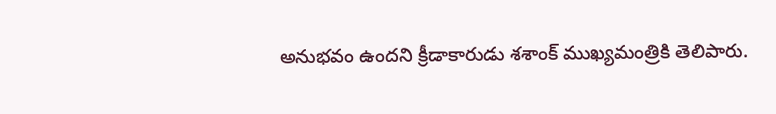అనుభవం ఉందని క్రీడాకారుడు శశాంక్ ముఖ్యమంత్రికి తెలిపారు.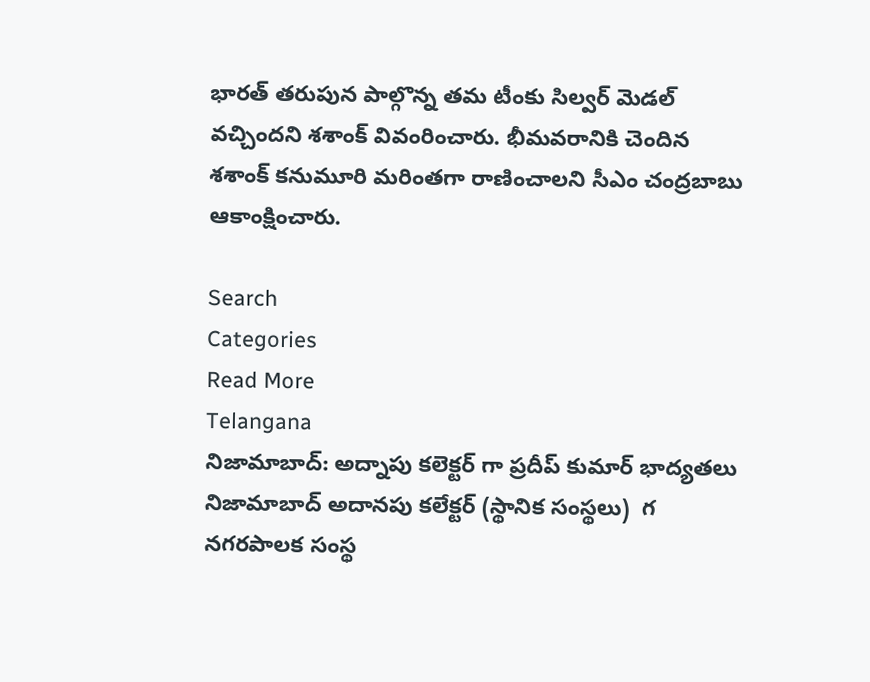భారత్ తరుపున పాల్గొన్న తమ టీంకు సిల్వర్ మెడల్ వచ్చిందని శశాంక్ వివంరించారు. భీమవరానికి చెందిన శశాంక్ కనుమూరి మరింతగా రాణించాలని సీఎం చంద్రబాబు ఆకాంక్షించారు.

Search
Categories
Read More
Telangana
నిజామాబాద్: అద్నాపు కలెక్టర్ గా ప్రదీప్ కుమార్ భాద్యతలు
నిజామాబాద్ అదానపు కలేక్టర్ (స్థానిక సంస్థలు)  గ నగరపాలక సంస్థ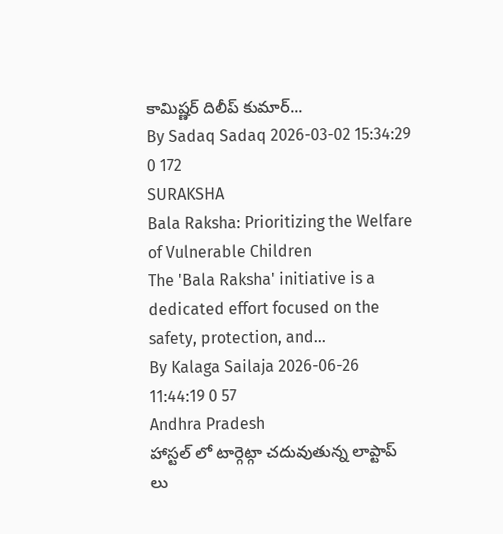కామిష్ణర్ దిలీప్ కుమార్...
By Sadaq Sadaq 2026-03-02 15:34:29 0 172
SURAKSHA
Bala Raksha: Prioritizing the Welfare of Vulnerable Children
The 'Bala Raksha' initiative is a dedicated effort focused on the safety, protection, and...
By Kalaga Sailaja 2026-06-26 11:44:19 0 57
Andhra Pradesh
హాస్టల్ లో టార్గెట్గా చదువుతున్న లాప్టాప్ లు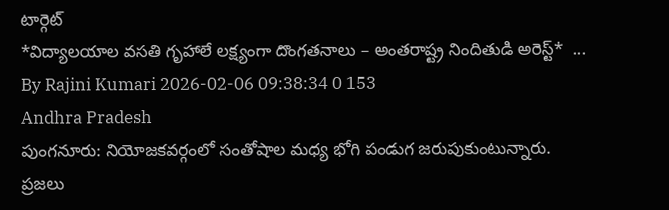టార్గెట్
*విద్యాలయాల వసతి గృహాలే లక్ష్యంగా దొంగతనాలు – అంతరాష్ట్ర నిందితుడి అరెస్ట్*  ...
By Rajini Kumari 2026-02-06 09:38:34 0 153
Andhra Pradesh
పుంగనూరు: నియోజకవర్గంలో సంతోషాల మధ్య భోగి పండుగ జరుపుకుంటున్నారు.
ప్రజలు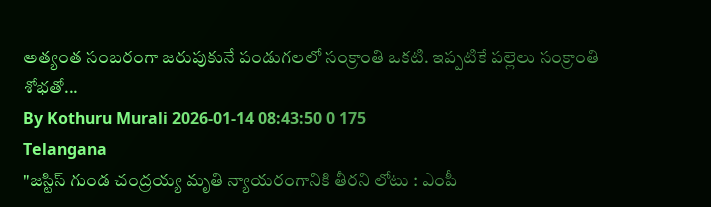అత్యంత సంబరంగా జరుపుకునే పండుగలలో సంక్రాంతి ఒకటి. ఇప్పటికే పల్లెలు సంక్రాంతి శోభతో...
By Kothuru Murali 2026-01-14 08:43:50 0 175
Telangana
"జస్టిస్ గుండ చంద్రయ్య మృతి న్యాయరంగానికి తీరని లోటు : ఎంపీ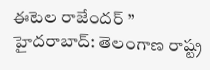ఈటెల రాజేందర్ ”
హైదరాబాద్: తెలంగాణ రాష్ట్ర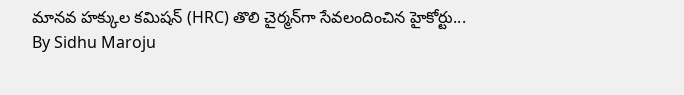మానవ హక్కుల కమిషన్ (HRC) తొలి చైర్మన్‌గా సేవలందించిన హైకోర్టు...
By Sidhu Maroju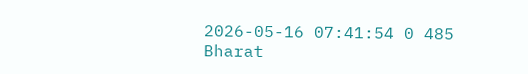2026-05-16 07:41:54 0 485
Bharat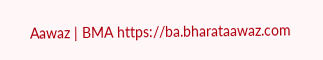Aawaz | BMA https://ba.bharataawaz.com